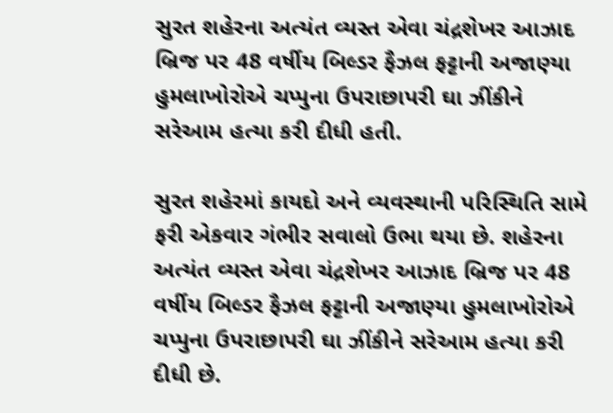સુરત શહેરના અત્યંત વ્યસ્ત એવા ચંદ્રશેખર આઝાદ બ્રિજ પર 48 વર્ષીય બિલ્ડર ફૈઝલ ફટ્ટાની અજાણ્યા હુમલાખોરોએ ચપ્પુના ઉપરાછાપરી ઘા ઝીંકીને સરેઆમ હત્યા કરી દીધી હતી.

સુરત શહેરમાં કાયદો અને વ્યવસ્થાની પરિસ્થિતિ સામે ફરી એકવાર ગંભીર સવાલો ઉભા થયા છે. શહેરના અત્યંત વ્યસ્ત એવા ચંદ્રશેખર આઝાદ બ્રિજ પર 48 વર્ષીય બિલ્ડર ફૈઝલ ફટ્ટાની અજાણ્યા હુમલાખોરોએ ચપ્પુના ઉપરાછાપરી ઘા ઝીંકીને સરેઆમ હત્યા કરી દીધી છે.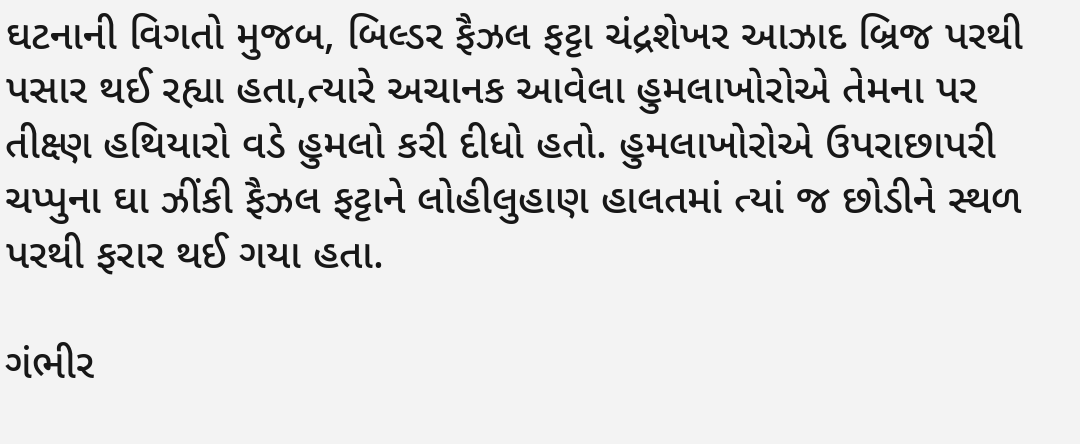ઘટનાની વિગતો મુજબ, બિલ્ડર ફૈઝલ ફટ્ટા ચંદ્રશેખર આઝાદ બ્રિજ પરથી પસાર થઈ રહ્યા હતા,ત્યારે અચાનક આવેલા હુમલાખોરોએ તેમના પર તીક્ષ્ણ હથિયારો વડે હુમલો કરી દીધો હતો. હુમલાખોરોએ ઉપરાછાપરી ચપ્પુના ઘા ઝીંકી ફૈઝલ ફટ્ટાને લોહીલુહાણ હાલતમાં ત્યાં જ છોડીને સ્થળ પરથી ફરાર થઈ ગયા હતા.

ગંભીર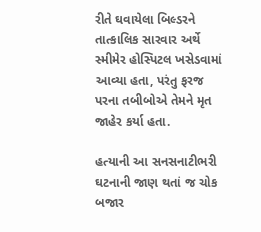રીતે ઘવાયેલા બિલ્ડરને તાત્કાલિક સારવાર અર્થે સ્મીમેર હોસ્પિટલ ખસેડવામાં આવ્યા હતા, પરંતુ ફરજ પરના તબીબોએ તેમને મૃત જાહેર કર્યા હતા.

હત્યાની આ સનસનાટીભરી ઘટનાની જાણ થતાં જ ચોક બજાર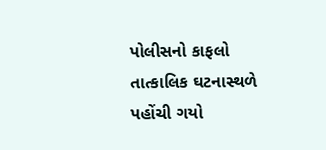પોલીસનો કાફલો તાત્કાલિક ઘટનાસ્થળે પહોંચી ગયો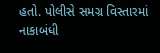હતો. પોલીસે સમગ્ર વિસ્તારમાં નાકાબંધી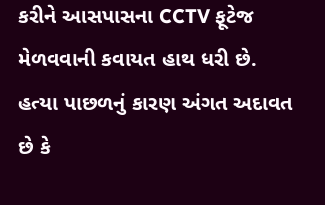કરીને આસપાસના CCTV ફૂટેજ મેળવવાની કવાયત હાથ ધરી છે. હત્યા પાછળનું કારણ અંગત અદાવત છે કે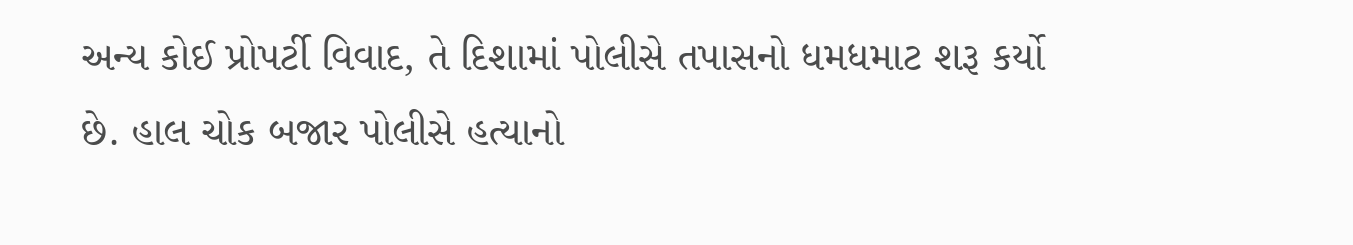અન્ય કોઈ પ્રોપર્ટી વિવાદ, તે દિશામાં પોલીસે તપાસનો ધમધમાટ શરૂ કર્યો છે. હાલ ચોક બજાર પોલીસે હત્યાનો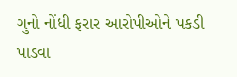ગુનો નોંધી ફરાર આરોપીઓને પકડી પાડવા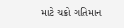માટે ચક્રો ગતિમાન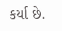કર્યા છે.